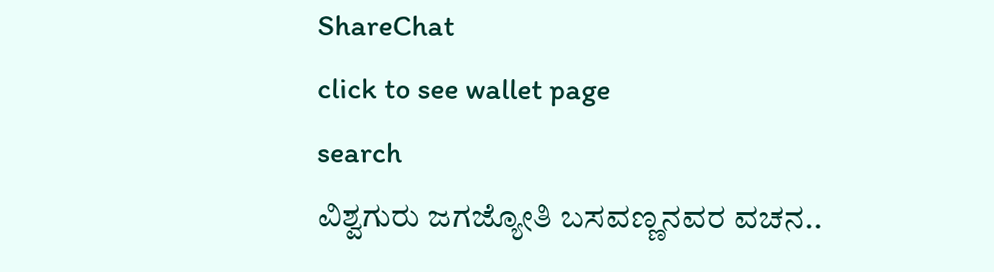ShareChat
click to see wallet page
search
ವಿಶ್ವಗುರು ಜಗಜ್ಯೋತಿ ಬಸವಣ್ಣನವರ ವಚನ..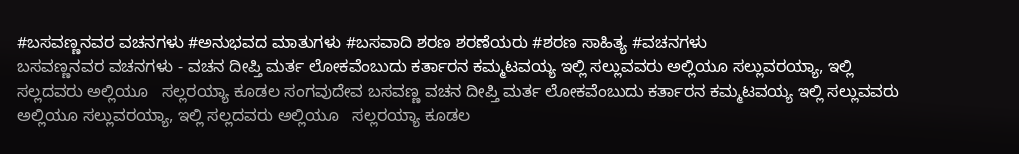#ಬಸವಣ್ಣನವರ ವಚನಗಳು #ಅನುಭವದ ಮಾತುಗಳು #ಬಸವಾದಿ ಶರಣ ಶರಣೆಯರು #ಶರಣ ಸಾಹಿತ್ಯ #ವಚನಗಳು
ಬಸವಣ್ಣನವರ ವಚನಗಳು - ವಚನ ದೀಪ್ತಿ ಮರ್ತ ಲೋಕವೆಂಬುದು ಕರ್ತಾರನ ಕಮ್ಮಟವಯ್ಯ ಇಲ್ಲಿ ಸಲ್ಲುವವರು ಅಲ್ಲಿಯೂ ಸಲ್ಲುವರಯ್ಯಾ, ಇಲ್ಲಿ ಸಲ್ಲದವರು ಅಲ್ಲಿಯೂ   ಸಲ್ಲರಯ್ಯಾ ಕೂಡಲ ಸಂಗವುದೇವ ಬಸವಣ್ಣ ವಚನ ದೀಪ್ತಿ ಮರ್ತ ಲೋಕವೆಂಬುದು ಕರ್ತಾರನ ಕಮ್ಮಟವಯ್ಯ ಇಲ್ಲಿ ಸಲ್ಲುವವರು ಅಲ್ಲಿಯೂ ಸಲ್ಲುವರಯ್ಯಾ, ಇಲ್ಲಿ ಸಲ್ಲದವರು ಅಲ್ಲಿಯೂ   ಸಲ್ಲರಯ್ಯಾ ಕೂಡಲ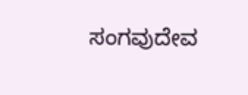ಸಂಗವುದೇವ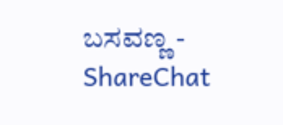ಬಸವಣ್ಣ - ShareChat